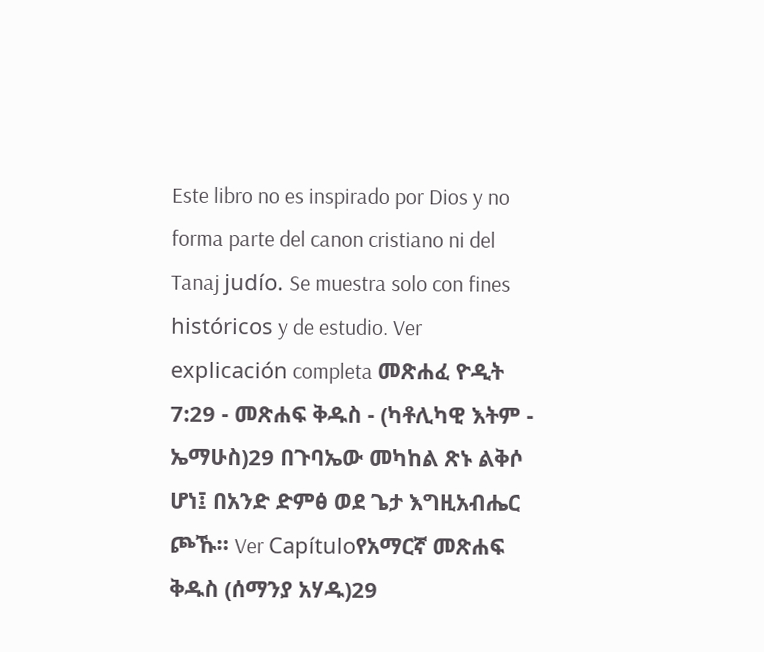Este libro no es inspirado por Dios y no forma parte del canon cristiano ni del Tanaj judío. Se muestra solo con fines históricos y de estudio. Ver explicación completa መጽሐፈ ዮዲት 7:29 - መጽሐፍ ቅዱስ - (ካቶሊካዊ እትም - ኤማሁስ)29 በጉባኤው መካከል ጽኑ ልቅሶ ሆነ፤ በአንድ ድምፅ ወደ ጌታ እግዚአብሔር ጮኹ። Ver Capítuloየአማርኛ መጽሐፍ ቅዱስ (ሰማንያ አሃዱ)29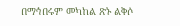በማኅበሩም መካከል ጽኑ ልቅሶ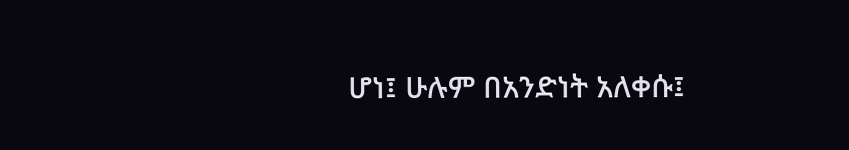ሆነ፤ ሁሉም በአንድነት አለቀሱ፤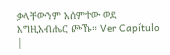ቃላቸውንም አሰምተው ወደ እግዚአብሔር ጮኹ። Ver Capítulo |